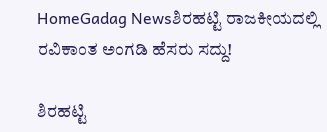HomeGadag Newsಶಿರಹಟ್ಟಿ ರಾಜಕೀಯದಲ್ಲಿ ರವಿಕಾಂತ ಅಂಗಡಿ ಹೆಸರು ಸದ್ದು!

ಶಿರಹಟ್ಟಿ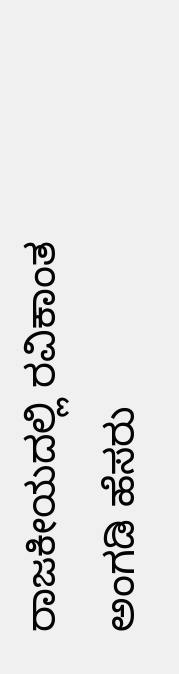ರಾಜಕೀಯದಲ್ಲಿ ರವಿಕಾಂತ ಅಂಗಡಿ ಹೆಸರು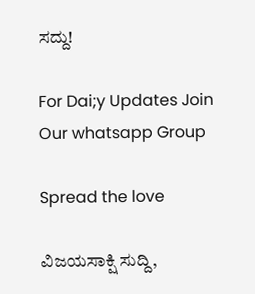ಸದ್ದು!

For Dai;y Updates Join Our whatsapp Group

Spread the love

ವಿಜಯಸಾಕ್ಷಿ ಸುದ್ದಿ,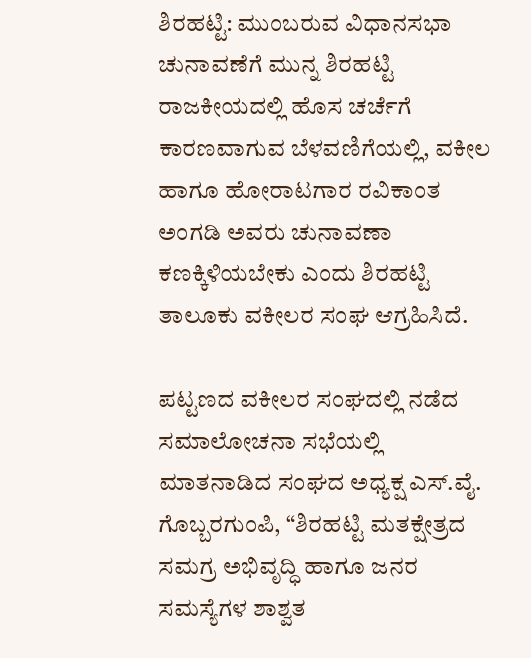ಶಿರಹಟ್ಟಿ: ಮುಂಬರುವ ವಿಧಾನಸಭಾ ಚುನಾವಣೆಗೆ ಮುನ್ನ ಶಿರಹಟ್ಟಿ ರಾಜಕೀಯದಲ್ಲಿ ಹೊಸ ಚರ್ಚೆಗೆ ಕಾರಣವಾಗುವ ಬೆಳವಣಿಗೆಯಲ್ಲಿ, ವಕೀಲ ಹಾಗೂ ಹೋರಾಟಗಾರ ರವಿಕಾಂತ ಅಂಗಡಿ ಅವರು ಚುನಾವಣಾ ಕಣಕ್ಕಿಳಿಯಬೇಕು ಎಂದು ಶಿರಹಟ್ಟಿ ತಾಲೂಕು ವಕೀಲರ ಸಂಘ ಆಗ್ರಹಿಸಿದೆ.

ಪಟ್ಟಣದ ವಕೀಲರ ಸಂಘದಲ್ಲಿ ನಡೆದ ಸಮಾಲೋಚನಾ ಸಭೆಯಲ್ಲಿ ಮಾತನಾಡಿದ ಸಂಘದ ಅಧ್ಯಕ್ಷ ಎಸ್.ವೈ. ಗೊಬ್ಬರಗುಂಪಿ, “ಶಿರಹಟ್ಟಿ ಮತಕ್ಷೇತ್ರದ ಸಮಗ್ರ ಅಭಿವೃದ್ಧಿ ಹಾಗೂ ಜನರ ಸಮಸ್ಯೆಗಳ ಶಾಶ್ವತ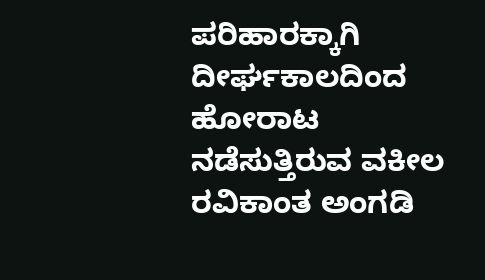ಪರಿಹಾರಕ್ಕಾಗಿ ದೀರ್ಘಕಾಲದಿಂದ ಹೋರಾಟ ನಡೆಸುತ್ತಿರುವ ವಕೀಲ ರವಿಕಾಂತ ಅಂಗಡಿ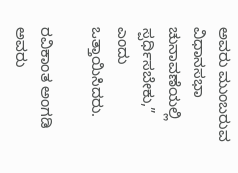ಅವರು ಮುಂಬರುವ ವಿಧಾನಸಭಾ ಚುನಾವಣೆಯಲ್ಲಿ ಸ್ಪರ್ಧಿಸಬೇಕು,” ಎಂದು ಒತ್ತಾಯಿಸಿದರು.

ರವಿಕಾಂತ ಅಂಗಡಿ ಅವರು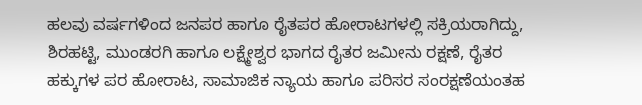ಹಲವು ವರ್ಷಗಳಿಂದ ಜನಪರ ಹಾಗೂ ರೈತಪರ ಹೋರಾಟಗಳಲ್ಲಿ ಸಕ್ರಿಯರಾಗಿದ್ದು, ಶಿರಹಟ್ಟಿ, ಮುಂಡರಗಿ ಹಾಗೂ ಲಕ್ಷ್ಮೇಶ್ವರ ಭಾಗದ ರೈತರ ಜಮೀನು ರಕ್ಷಣೆ, ರೈತರ ಹಕ್ಕುಗಳ ಪರ ಹೋರಾಟ, ಸಾಮಾಜಿಕ ನ್ಯಾಯ ಹಾಗೂ ಪರಿಸರ ಸಂರಕ್ಷಣೆಯಂತಹ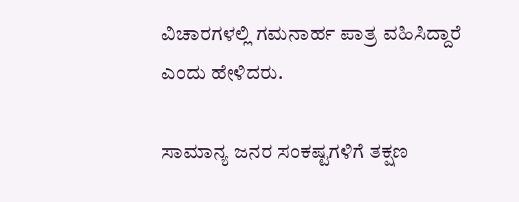ವಿಚಾರಗಳಲ್ಲಿ ಗಮನಾರ್ಹ ಪಾತ್ರ ವಹಿಸಿದ್ದಾರೆ ಎಂದು ಹೇಳಿದರು.

ಸಾಮಾನ್ಯ ಜನರ ಸಂಕಷ್ಟಗಳಿಗೆ ತಕ್ಷಣ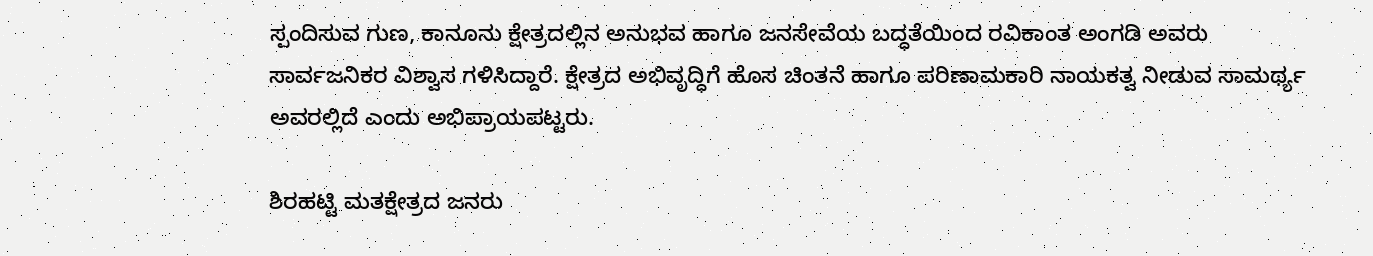ಸ್ಪಂದಿಸುವ ಗುಣ, ಕಾನೂನು ಕ್ಷೇತ್ರದಲ್ಲಿನ ಅನುಭವ ಹಾಗೂ ಜನಸೇವೆಯ ಬದ್ಧತೆಯಿಂದ ರವಿಕಾಂತ ಅಂಗಡಿ ಅವರು ಸಾರ್ವಜನಿಕರ ವಿಶ್ವಾಸ ಗಳಿಸಿದ್ದಾರೆ. ಕ್ಷೇತ್ರದ ಅಭಿವೃದ್ಧಿಗೆ ಹೊಸ ಚಿಂತನೆ ಹಾಗೂ ಪರಿಣಾಮಕಾರಿ ನಾಯಕತ್ವ ನೀಡುವ ಸಾಮರ್ಥ್ಯ ಅವರಲ್ಲಿದೆ ಎಂದು ಅಭಿಪ್ರಾಯಪಟ್ಟರು.

ಶಿರಹಟ್ಟಿ ಮತಕ್ಷೇತ್ರದ ಜನರು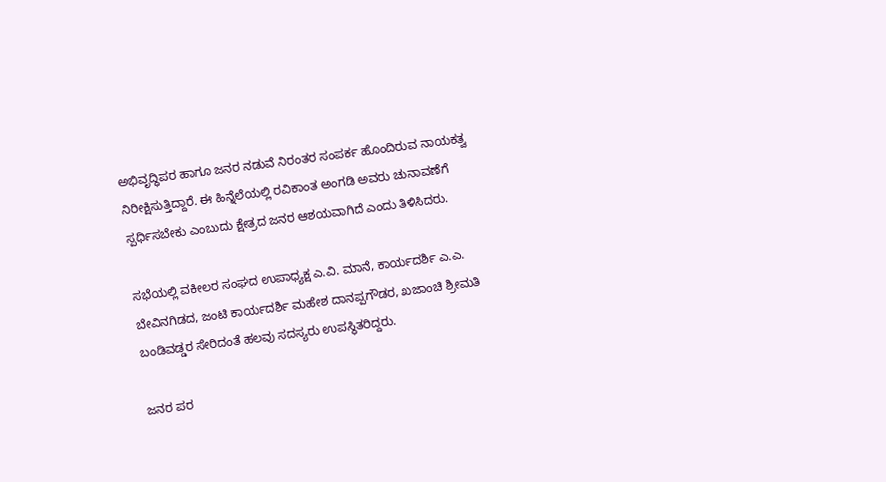ಅಭಿವೃದ್ಧಿಪರ ಹಾಗೂ ಜನರ ನಡುವೆ ನಿರಂತರ ಸಂಪರ್ಕ ಹೊಂದಿರುವ ನಾಯಕತ್ವ ನಿರೀಕ್ಷಿಸುತ್ತಿದ್ದಾರೆ. ಈ ಹಿನ್ನೆಲೆಯಲ್ಲಿ ರವಿಕಾಂತ ಅಂಗಡಿ ಅವರು ಚುನಾವಣೆಗೆ ಸ್ಪರ್ಧಿಸಬೇಕು ಎಂಬುದು ಕ್ಷೇತ್ರದ ಜನರ ಆಶಯವಾಗಿದೆ ಎಂದು ತಿಳಿಸಿದರು.

ಸಭೆಯಲ್ಲಿ ವಕೀಲರ ಸಂಘದ ಉಪಾಧ್ಯಕ್ಷ ಎ.ವಿ. ಮಾನೆ, ಕಾರ್ಯದರ್ಶಿ ಎ.ಎ. ಬೇವಿನಗಿಡದ, ಜಂಟಿ ಕಾರ್ಯದರ್ಶಿ ಮಹೇಶ ದಾನಪ್ಪಗೌಡರ, ಖಜಾಂಚಿ ಶ್ರೀಮತಿ ಬಂಡಿವಡ್ಡರ ಸೇರಿದಂತೆ ಹಲವು ಸದಸ್ಯರು ಉಪಸ್ಥಿತರಿದ್ದರು.

ಜನರ ಪರ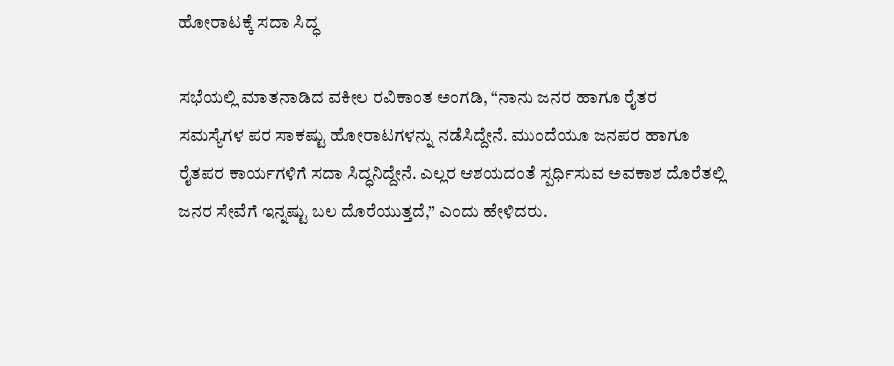ಹೋರಾಟಕ್ಕೆ ಸದಾ ಸಿದ್ಧ

ಸಭೆಯಲ್ಲಿ ಮಾತನಾಡಿದ ವಕೀಲ ರವಿಕಾಂತ ಅಂಗಡಿ, “ನಾನು ಜನರ ಹಾಗೂ ರೈತರ ಸಮಸ್ಯೆಗಳ ಪರ ಸಾಕಷ್ಟು ಹೋರಾಟಗಳನ್ನು ನಡೆಸಿದ್ದೇನೆ. ಮುಂದೆಯೂ ಜನಪರ ಹಾಗೂ ರೈತಪರ ಕಾರ್ಯಗಳಿಗೆ ಸದಾ ಸಿದ್ಧನಿದ್ದೇನೆ. ಎಲ್ಲರ ಆಶಯದಂತೆ ಸ್ಪರ್ಧಿಸುವ ಅವಕಾಶ ದೊರೆತಲ್ಲಿ ಜನರ ಸೇವೆಗೆ ಇನ್ನಷ್ಟು ಬಲ ದೊರೆಯುತ್ತದೆ,” ಎಂದು ಹೇಳಿದರು.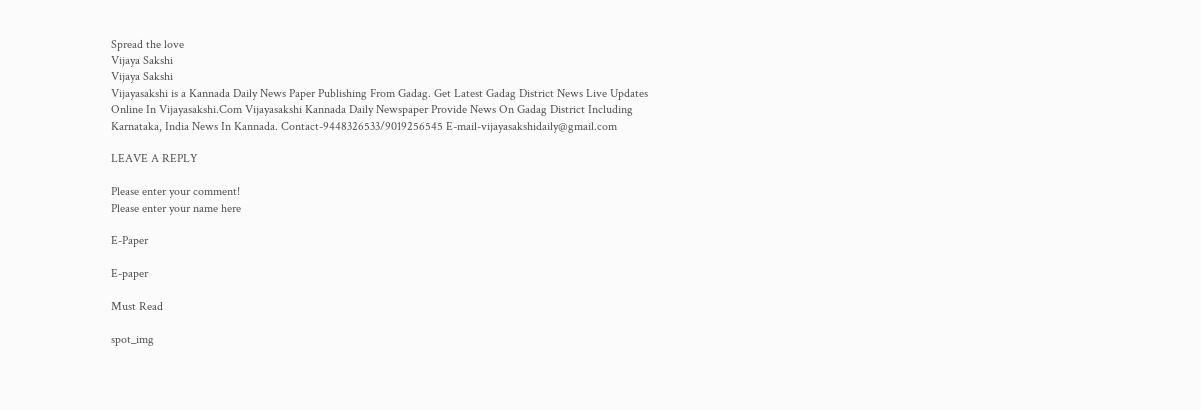Spread the love
Vijaya Sakshi
Vijaya Sakshi
Vijayasakshi is a Kannada Daily News Paper Publishing From Gadag. Get Latest Gadag District News Live Updates Online In Vijayasakshi.Com Vijayasakshi Kannada Daily Newspaper Provide News On Gadag District Including Karnataka, India News In Kannada. Contact-9448326533/9019256545 E-mail-vijayasakshidaily@gmail.com

LEAVE A REPLY

Please enter your comment!
Please enter your name here

E-Paper

E-paper

Must Read

spot_img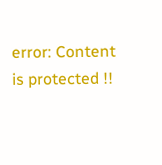error: Content is protected !!